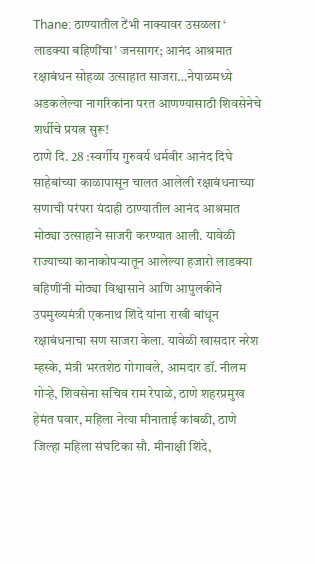Thane: ठाण्यातील टेंभी नाक्यावर उसळला ‘ लाडक्या बहिणींचा’ जनसागर; आनंद आश्रमात रक्षाबंधन सोहळा उत्साहात साजरा…नेपाळमध्ये अडकलेल्या नागरिकांना परत आणण्यासाठी शिवसेनेचे शर्थीचे प्रयत्न सुरू!
ठाणे दि. 28 :स्वर्गीय गुरुवर्य धर्मवीर आनंद दिघे साहेबांच्या काळापासून चालत आलेली रक्षाबंधनाच्या सणाची परंपरा यंदाही ठाण्यातील आनंद आश्रमात मोठ्या उत्साहाने साजरी करण्यात आली. यावेळी राज्याच्या कानाकोपऱ्यातून आलेल्या हजारो लाडक्या बहिणींनी मोठ्या विश्वासाने आणि आपुलकीने उपमुख्यमंत्री एकनाथ शिंदे यांना राखी बांधून रक्षाबंधनाचा सण साजरा केला. यावेळी खासदार नरेश म्हस्के, मंत्री भरतशेठ गोगावले, आमदार डॉ. नीलम गोऱ्हे, शिवसेना सचिव राम रेपाळे, ठाणे शहरप्रमुख हेमंत पवार, महिला नेत्या मीनाताई कांबळी, ठाणे जिल्हा महिला संघटिका सौ. मीनाक्षी शिंदे,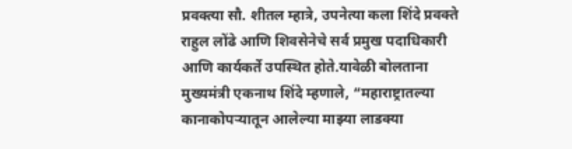प्रवक्त्या सौ. शीतल म्हात्रे, उपनेत्या कला शिंदे प्रवक्ते राहुल लोंढे आणि शिवसेनेचे सर्व प्रमुख पदाधिकारी आणि कार्यकर्ते उपस्थित होते.यावेळी बोलताना मुख्यमंत्री एकनाथ शिंदे म्हणाले, “महाराष्ट्रातल्या कानाकोपऱ्यातून आलेल्या माझ्या लाडक्या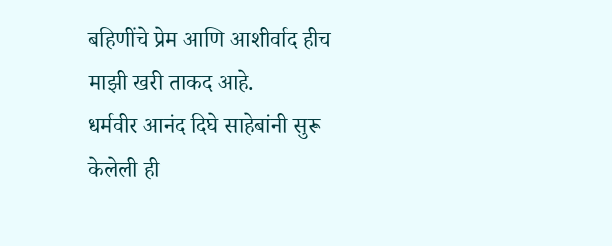बहिणींचे प्रेम आणि आशीर्वाद हीच माझी खरी ताकद आहे.
धर्मवीर आनंद दिघे साहेबांनी सुरू केलेली ही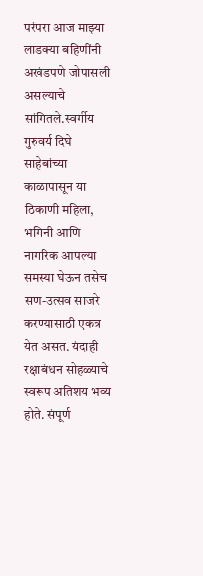परंपरा आज माझ्या लाडक्या बहिणींनी अखंडपणे जोपासली असल्याचे सांगितले.स्वर्गीय गुरुवर्य दिघे साहेबांच्या काळापासून या ठिकाणी महिला, भगिनी आणि नागरिक आपल्या समस्या घेऊन तसेच सण-उत्सव साजरे करण्यासाठी एकत्र येत असत. यंदाही रक्षाबंधन सोहळ्याचे स्वरूप अतिशय भव्य होते. संपूर्ण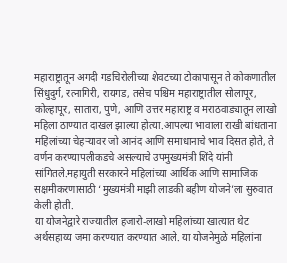महाराष्ट्रातून अगदी गडचिरोलीच्या शेवटच्या टोकापासून ते कोकणातील सिंधुदुर्ग, रत्नागिरी, रायगड, तसेच पश्चिम महाराष्ट्रातील सोलापूर, कोल्हापूर, सातारा, पुणे, आणि उत्तर महाराष्ट्र व मराठवाड्यातून लाखो महिला ठाण्यात दाखल झाल्या होत्या.आपल्या भावाला राखी बांधताना महिलांच्या चेहऱ्यावर जो आनंद आणि समाधानाचे भाव दिसत होते, ते वर्णन करण्यापलीकडचे असल्याचे उपमुख्यमंत्री शिंदे यांनी सांगितले.महायुती सरकारने महिलांच्या आर्थिक आणि सामाजिक सक्षमीकरणासाठी ‘मुख्यमंत्री माझी लाडकी बहीण योजने’ला सुरुवात केली होती.
या योजनेद्वारे राज्यातील हजारो-लाखो महिलांच्या खात्यात थेट अर्थसहाय्य जमा करण्यात करण्यात आले. या योजनेमुळे महिलांना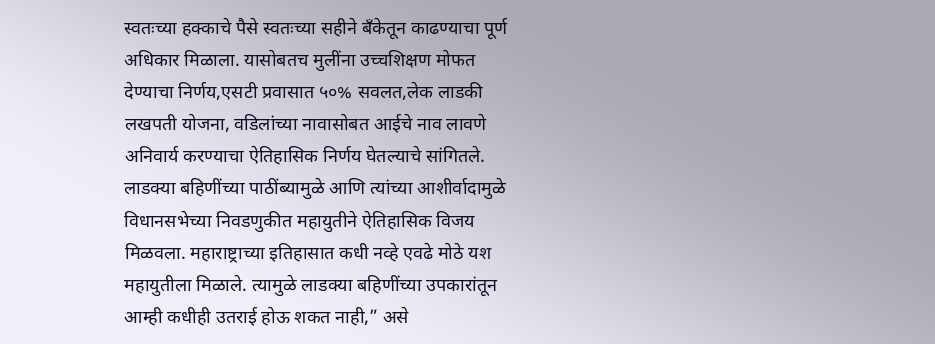स्वतःच्या हक्काचे पैसे स्वतःच्या सहीने बँकेतून काढण्याचा पूर्ण अधिकार मिळाला. यासोबतच मुलींना उच्चशिक्षण मोफत देण्याचा निर्णय,एसटी प्रवासात ५०% सवलत,लेक लाडकी लखपती योजना, वडिलांच्या नावासोबत आईचे नाव लावणे अनिवार्य करण्याचा ऐतिहासिक निर्णय घेतल्याचे सांगितले. लाडक्या बहिणींच्या पाठींब्यामुळे आणि त्यांच्या आशीर्वादामुळे विधानसभेच्या निवडणुकीत महायुतीने ऐतिहासिक विजय मिळवला. महाराष्ट्राच्या इतिहासात कधी नव्हे एवढे मोठे यश महायुतीला मिळाले. त्यामुळे लाडक्या बहिणींच्या उपकारांतून आम्ही कधीही उतराई होऊ शकत नाही,” असे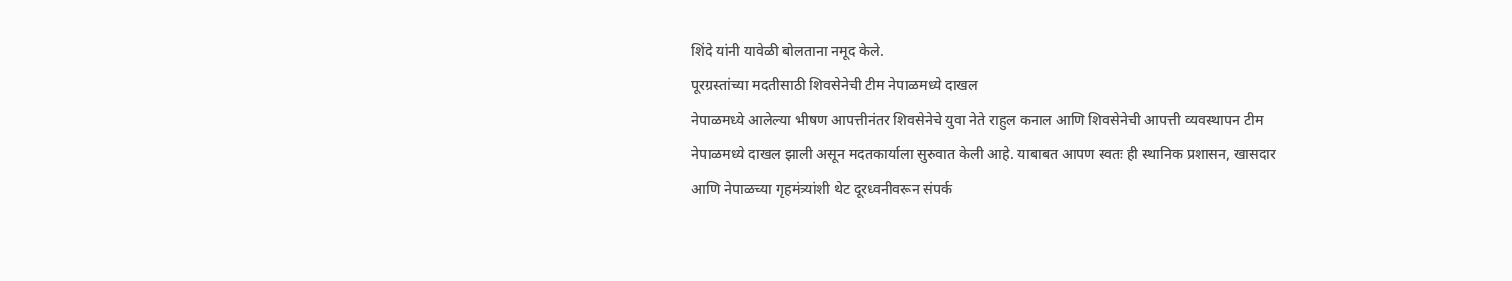शिंदे यांनी यावेळी बोलताना नमूद केले.
पूरग्रस्तांच्या मदतीसाठी शिवसेनेची टीम नेपाळमध्ये दाखल
नेपाळमध्ये आलेल्या भीषण आपत्तीनंतर शिवसेनेचे युवा नेते राहुल कनाल आणि शिवसेनेची आपत्ती व्यवस्थापन टीम नेपाळमध्ये दाखल झाली असून मदतकार्याला सुरुवात केली आहे. याबाबत आपण स्वतः ही स्थानिक प्रशासन, खासदार आणि नेपाळच्या गृहमंत्र्यांशी थेट दूरध्वनीवरून संपर्क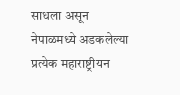साधला असून नेपाळमध्ये अडकलेल्या प्रत्येक महाराष्ट्रीयन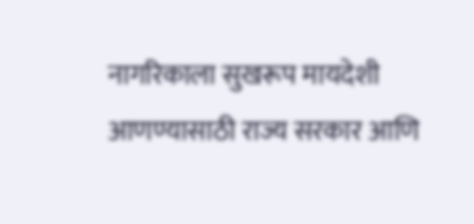नागरिकाला सुखरूप मायदेशी आणण्यासाठी राज्य सरकार आणि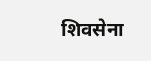शिवसेना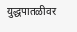युद्धपातळीवर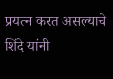प्रयत्न करत असल्याचे शिंदे यांनी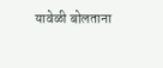यावेळी बोलताना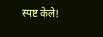स्पष्ट केले!